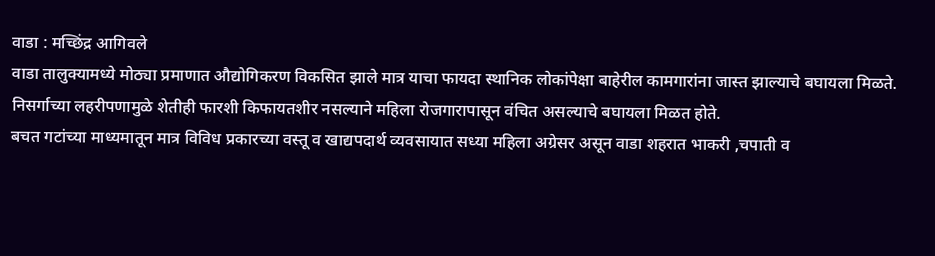वाडा : मच्छिंद्र आगिवले
वाडा तालुक्यामध्ये मोठ्या प्रमाणात औद्योगिकरण विकसित झाले मात्र याचा फायदा स्थानिक लोकांपेक्षा बाहेरील कामगारांना जास्त झाल्याचे बघायला मिळते. निसर्गाच्या लहरीपणामुळे शेतीही फारशी किफायतशीर नसल्याने महिला रोजगारापासून वंचित असल्याचे बघायला मिळत होते.
बचत गटांच्या माध्यमातून मात्र विविध प्रकारच्या वस्तू व खाद्यपदार्थ व्यवसायात सध्या महिला अग्रेसर असून वाडा शहरात भाकरी ,चपाती व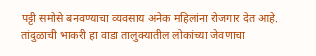पट्टी समोसे बनवण्याचा व्यवसाय अनेक महिलांना रोजगार देत आहे.
तांदुळाची भाकरी हा वाडा तालुक्यातील लोकांच्या जेवणाचा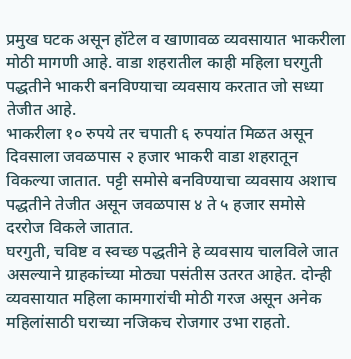प्रमुख घटक असून हॉटेल व खाणावळ व्यवसायात भाकरीला मोठी मागणी आहे. वाडा शहरातील काही महिला घरगुती पद्धतीने भाकरी बनविण्याचा व्यवसाय करतात जो सध्या तेजीत आहे.
भाकरीला १० रुपये तर चपाती ६ रुपयांत मिळत असून दिवसाला जवळपास २ हजार भाकरी वाडा शहरातून विकल्या जातात. पट्टी समोसे बनविण्याचा व्यवसाय अशाच पद्धतीने तेजीत असून जवळपास ४ ते ५ हजार समोसे दररोज विकले जातात.
घरगुती, चविष्ट व स्वच्छ पद्धतीने हे व्यवसाय चालविले जात असल्याने ग्राहकांच्या मोठ्या पसंतीस उतरत आहेत. दोन्ही व्यवसायात महिला कामगारांची मोठी गरज असून अनेक महिलांसाठी घराच्या नजिकच रोजगार उभा राहतो.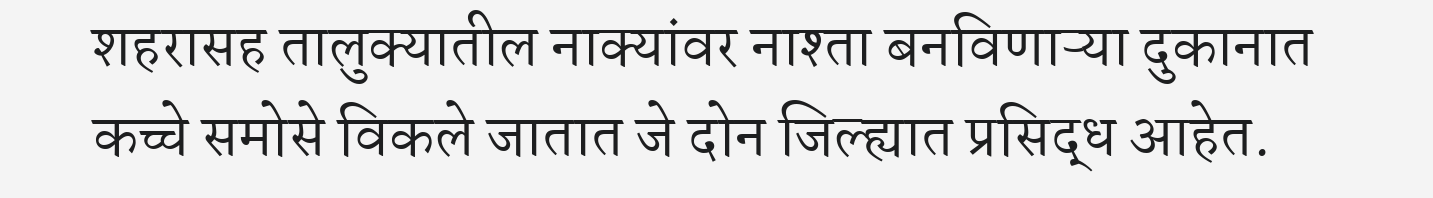शहरासह तालुक्यातील नाक्यांवर नाश्ता बनविणाऱ्या दुकानात कच्चे समोसे विकले जातात जे दोन जिल्ह्यात प्रसिद्ध आहेत.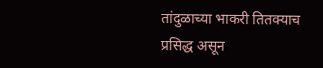तांदुळाच्या भाकरी तितक्याच प्रसिद्ध असून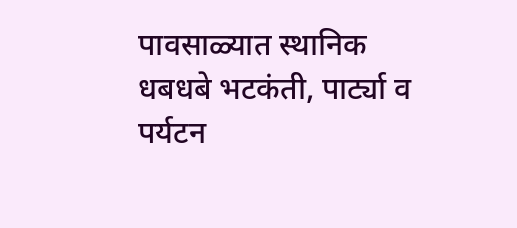पावसाळ्यात स्थानिक धबधबे भटकंती, पार्ट्या व पर्यटन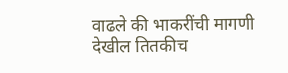वाढले की भाकरींची मागणी देखील तितकीच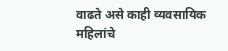वाढते असे काही व्यवसायिक महिलांचे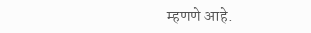म्हणणे आहे.